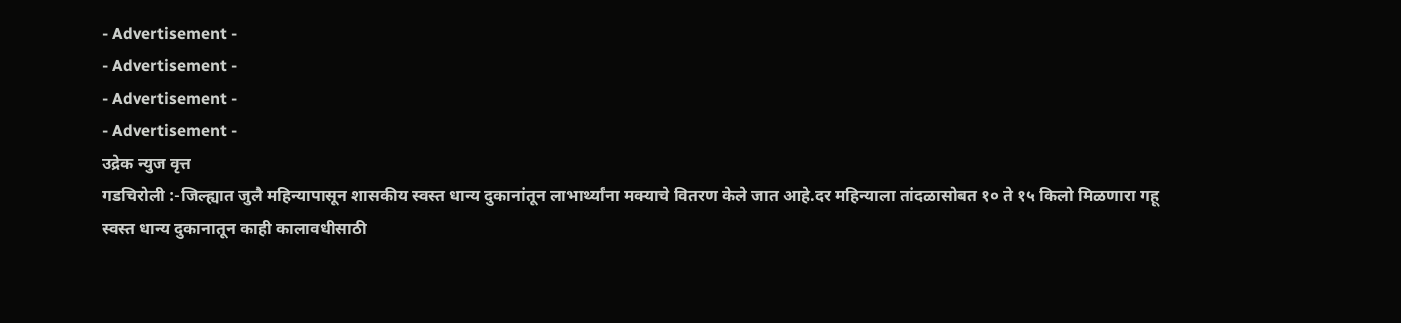- Advertisement -
- Advertisement -
- Advertisement -
- Advertisement -
उद्रेक न्युज वृत्त
गडचिरोली :-जिल्ह्यात जुलै महिन्यापासून शासकीय स्वस्त धान्य दुकानांतून लाभार्थ्यांना मक्याचे वितरण केले जात आहे.दर महिन्याला तांदळासोबत १० ते १५ किलो मिळणारा गहू स्वस्त धान्य दुकानातून काही कालावधीसाठी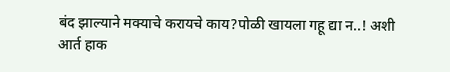बंद झाल्याने मक्याचे करायचे काय?पोळी खायला गहू द्या न..! अशी आर्त हाक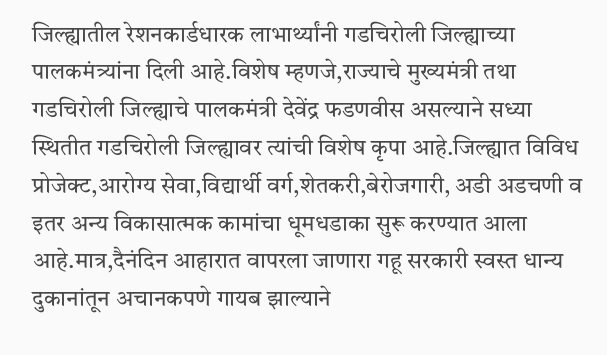जिल्ह्यातील रेशनकार्डधारक लाभार्थ्यांनी गडचिरोली जिल्ह्याच्या पालकमंत्र्यांना दिली आहे.विशेष म्हणजे,राज्याचे मुख्यमंत्री तथा गडचिरोली जिल्ह्याचे पालकमंत्री देवेंद्र फडणवीस असल्याने सध्या स्थितीत गडचिरोली जिल्ह्यावर त्यांची विशेष कृपा आहे.जिल्ह्यात विविध प्रोजेक्ट,आरोग्य सेवा,विद्यार्थी वर्ग,शेतकरी,बेरोजगारी, अडी अडचणी व इतर अन्य विकासात्मक कामांचा धूमधडाका सुरू करण्यात आला आहे.मात्र,दैनंदिन आहारात वापरला जाणारा गहू सरकारी स्वस्त धान्य दुकानांतून अचानकपणे गायब झाल्याने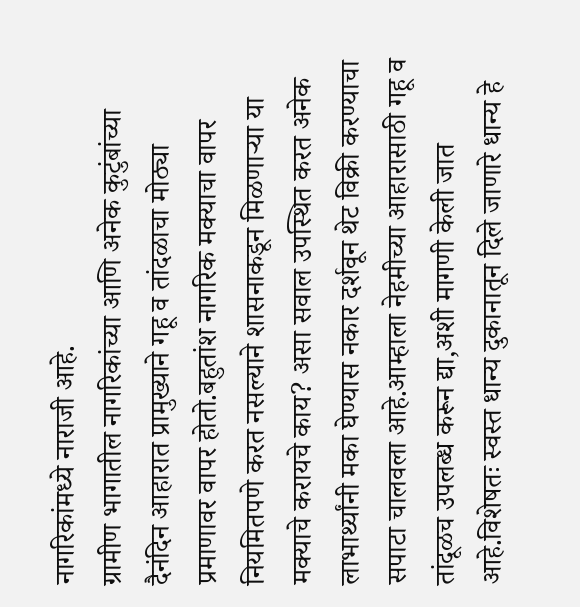नागरिकांमध्ये नाराजी आहे.
ग्रामीण भागातील नागरिकांच्या आणि अनेक कुटुंबांच्या दैनंदिन आहारात प्रामुख्याने गहू व तांदळाचा मोठ्या प्रमाणावर वापर होतो.बहुतांश नागरिक मक्याचा वापर नियमितपणे करत नसल्याने शासनाकडून मिळणाऱ्या या मक्याचे करायचे काय? असा सवाल उपस्थित करत अनेक लाभार्थ्यांनी मका घेण्यास नकार दर्शवून थेट विक्री करण्याचा सपाटा चालवला आहे.आम्हाला नेहमीच्या आहारासाठी गहू व तांदूळच उपलब्ध करून द्या,अशी मागणी केली जात आहे.विशेषतः स्वस्त धान्य दुकानातून दिले जाणारे धान्य हे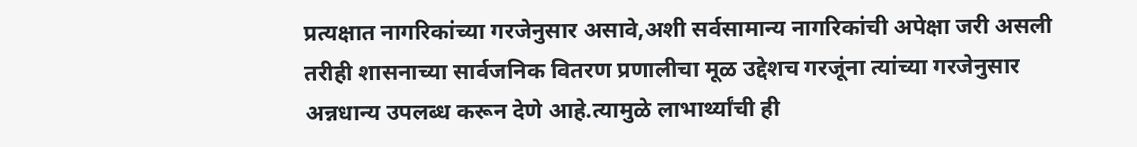प्रत्यक्षात नागरिकांच्या गरजेनुसार असावे,अशी सर्वसामान्य नागरिकांची अपेक्षा जरी असली तरीही शासनाच्या सार्वजनिक वितरण प्रणालीचा मूळ उद्देशच गरजूंना त्यांच्या गरजेनुसार अन्नधान्य उपलब्ध करून देणे आहे.त्यामुळे लाभार्थ्यांची ही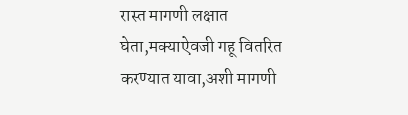रास्त मागणी लक्षात घेता,मक्याऐवजी गहू वितरित करण्यात यावा,अशी मागणी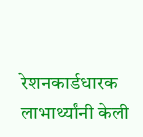रेशनकार्डधारक लाभार्थ्यांनी केली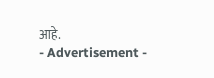आहे.
- Advertisement -